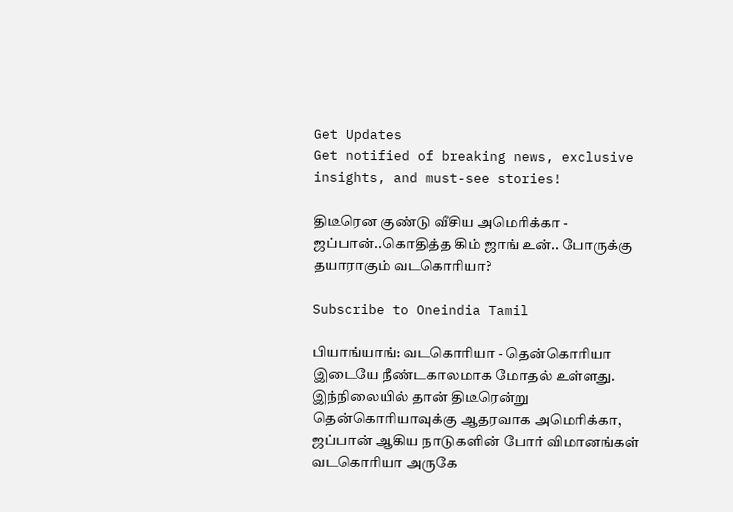Get Updates
Get notified of breaking news, exclusive insights, and must-see stories!

திடீரென குண்டு வீசிய அமெரிக்கா - ஜப்பான்..கொதித்த கிம் ஜாங் உன்.. போருக்கு தயாராகும் வடகொரியா?

Subscribe to Oneindia Tamil

பியாங்யாங்: வடகொரியா - தென்கொரியா இடையே நீண்டகாலமாக மோதல் உள்ளது. இந்நிலையில் தான் திடீரென்று தென்கொரியாவுக்கு ஆதரவாக அமெரிக்கா, ஜப்பான் ஆகிய நாடுகளின் போர் விமானங்கள் வடகொரியா அருகே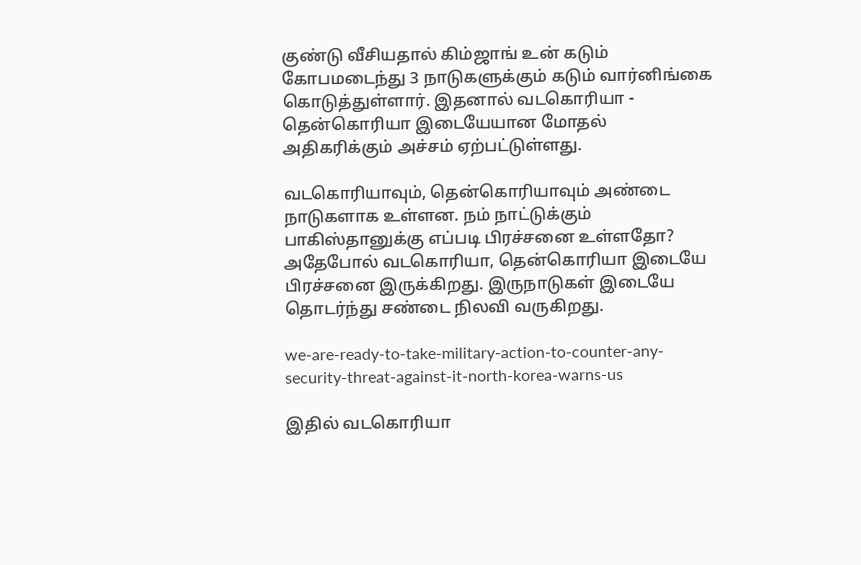குண்டு வீசியதால் கிம்ஜாங் உன் கடும் கோபமடைந்து 3 நாடுகளுக்கும் கடும் வார்னிங்கை கொடுத்துள்ளார். இதனால் வடகொரியா - தென்கொரியா இடையேயான மோதல் அதிகரிக்கும் அச்சம் ஏற்பட்டுள்ளது.

வடகொரியாவும், தென்கொரியாவும் அண்டை நாடுகளாக உள்ளன. நம் நாட்டுக்கும் பாகிஸ்தானுக்கு எப்படி பிரச்சனை உள்ளதோ? அதேபோல் வடகொரியா, தென்கொரியா இடையே பிரச்சனை இருக்கிறது. இருநாடுகள் இடையே தொடர்ந்து சண்டை நிலவி வருகிறது.

we-are-ready-to-take-military-action-to-counter-any-security-threat-against-it-north-korea-warns-us

இதில் வடகொரியா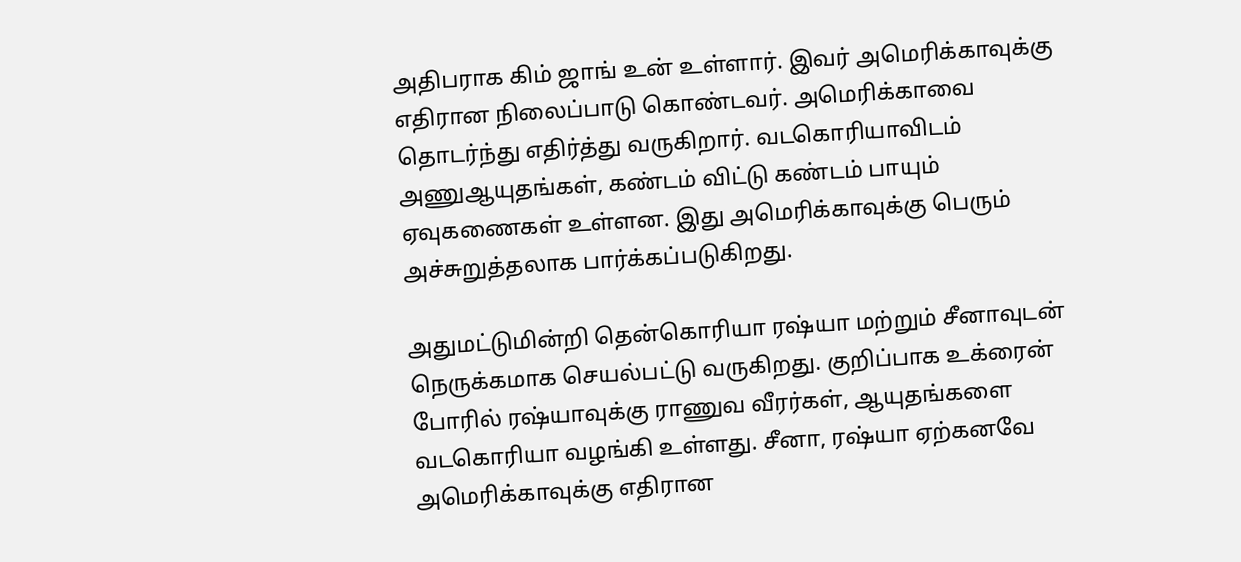அதிபராக கிம் ஜாங் உன் உள்ளார். இவர் அமெரிக்காவுக்கு எதிரான நிலைப்பாடு கொண்டவர். அமெரிக்காவை தொடர்ந்து எதிர்த்து வருகிறார். வடகொரியாவிடம் அணுஆயுதங்கள், கண்டம் விட்டு கண்டம் பாயும் ஏவுகணைகள் உள்ளன. இது அமெரிக்காவுக்கு பெரும் அச்சுறுத்தலாக பார்க்கப்படுகிறது.

அதுமட்டுமின்றி தென்கொரியா ரஷ்யா மற்றும் சீனாவுடன் நெருக்கமாக செயல்பட்டு வருகிறது. குறிப்பாக உக்ரைன் போரில் ரஷ்யாவுக்கு ராணுவ வீரர்கள், ஆயுதங்களை வடகொரியா வழங்கி உள்ளது. சீனா, ரஷ்யா ஏற்கனவே அமெரிக்காவுக்கு எதிரான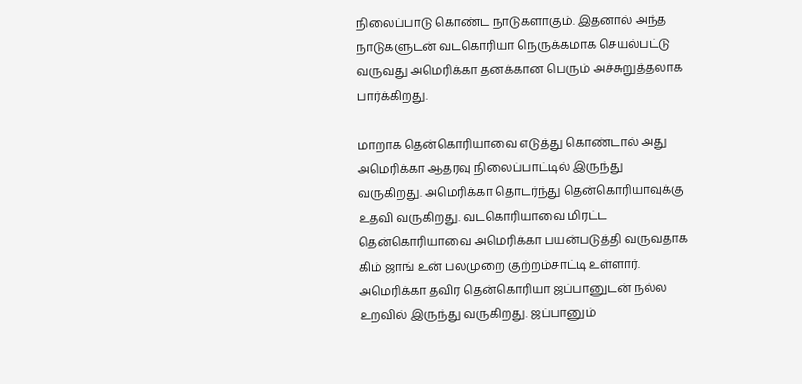நிலைப்பாடு கொண்ட நாடுகளாகும். இதனால் அந்த நாடுகளுடன் வடகொரியா நெருக்கமாக செயல்பட்டு வருவது அமெரிக்கா தனக்கான பெரும் அச்சுறுத்தலாக பார்க்கிறது.

மாறாக தென்கொரியாவை எடுத்து கொண்டால் அது அமெரிக்கா ஆதரவு நிலைப்பாட்டில் இருந்து வருகிறது. அமெரிக்கா தொடர்ந்து தென்கொரியாவுக்கு உதவி வருகிறது. வடகொரியாவை மிரட்ட தென்கொரியாவை அமெரிக்கா பயன்படுத்தி வருவதாக கிம் ஜாங் உன் பலமுறை குற்றம்சாட்டி உள்ளார். அமெரிக்கா தவிர தென்கொரியா ஜப்பானுடன் நல்ல உறவில் இருந்து வருகிறது. ஜப்பானும்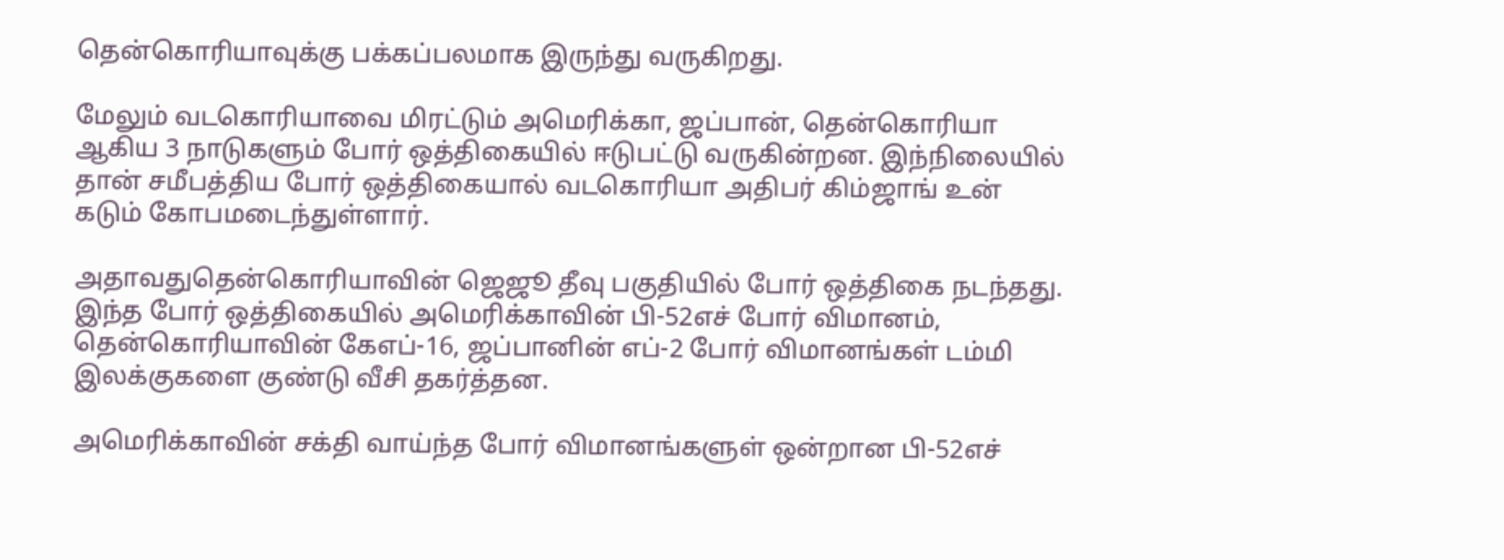தென்கொரியாவுக்கு பக்கப்பலமாக இருந்து வருகிறது.

மேலும் வடகொரியாவை மிரட்டும் அமெரிக்கா, ஜப்பான், தென்கொரியா ஆகிய 3 நாடுகளும் போர் ஒத்திகையில் ஈடுபட்டு வருகின்றன. இந்நிலையில் தான் சமீபத்திய போர் ஒத்திகையால் வடகொரியா அதிபர் கிம்ஜாங் உன் கடும் கோபமடைந்துள்ளார்.

அதாவதுதென்கொரியாவின் ஜெஜூ தீவு பகுதியில் போர் ஒத்திகை நடந்தது. இந்த போர் ஒத்திகையில் அமெரிக்காவின் பி-52எச் போர் விமானம், தென்கொரியாவின் கேஎப்-16, ஜப்பானின் எப்-2 போர் விமானங்கள் டம்மி இலக்குகளை குண்டு வீசி தகர்த்தன.

அமெரிக்காவின் சக்தி வாய்ந்த போர் விமானங்களுள் ஒன்றான பி-52எச்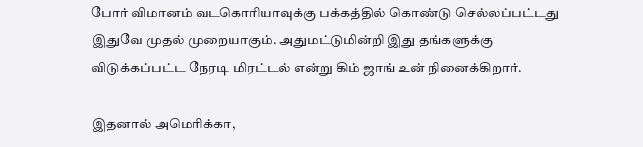போர் விமானம் வடகொரியாவுக்கு பக்கத்தில் கொண்டு செல்லப்பட்டது இதுவே முதல் முறையாகும். அதுமட்டுமின்றி இது தங்களுக்கு விடுக்கப்பட்ட நேரடி மிரட்டல் என்று கிம் ஜாங் உன் நினைக்கிறார்.

இதனால் அமெரிக்கா,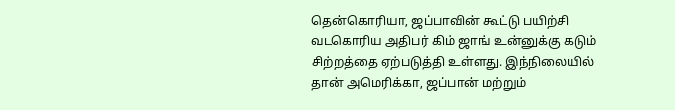தென்கொரியா, ஜப்பாவின் கூட்டு பயிற்சி வடகொரிய அதிபர் கிம் ஜாங் உன்னுக்கு கடும் சிற்றத்தை ஏற்படுத்தி உள்ளது. இந்நிலையில் தான் அமெரிக்கா, ஜப்பான் மற்றும்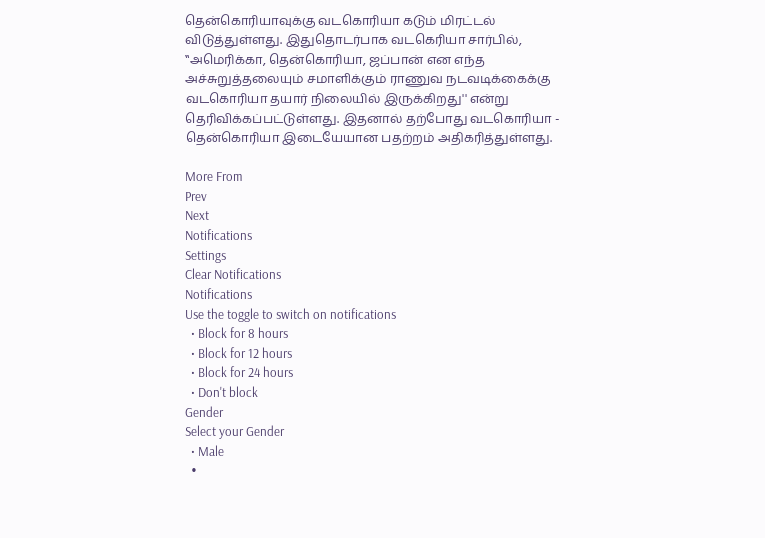தென்கொரியாவுக்கு வடகொரியா கடும் மிரட்டல் விடுத்துள்ளது. இதுதொடர்பாக வடகெரியா சார்பில், ‛‛அமெரிக்கா, தென்கொரியா, ஜப்பான் என எந்த அச்சுறுத்தலையும் சமாளிக்கும் ராணுவ நடவடிக்கைக்கு வடகொரியா தயார் நிலையில் இருக்கிறது'' என்று தெரிவிக்கப்பட்டுள்ளது. இதனால் தற்போது வடகொரியா - தென்கொரியா இடையேயான பதற்றம் அதிகரித்துள்ளது.

More From
Prev
Next
Notifications
Settings
Clear Notifications
Notifications
Use the toggle to switch on notifications
  • Block for 8 hours
  • Block for 12 hours
  • Block for 24 hours
  • Don't block
Gender
Select your Gender
  • Male
  •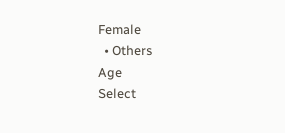Female
  • Others
Age
Select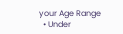your Age Range
  • Under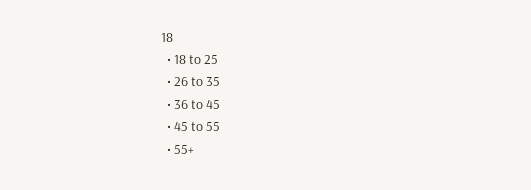18
  • 18 to 25
  • 26 to 35
  • 36 to 45
  • 45 to 55
  • 55+